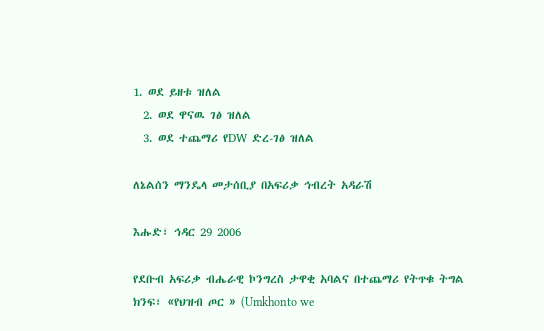1. ወደ ይዘቱ ዝለል
  2. ወደ ዋናዉ ገፅ ዝለል
  3. ወደ ተጨማሪ የDW ድረ-ገፅ ዝለል

ለኔልሰን ማንዴላ መታሰቢያ በአፍሪቃ ኅብረት አዳራሽ

እሑድ፣ ኅዳር 29 2006

የደቡብ አፍሪቃ ብሔራዊ ኮንግረስ ታዋቂ አባልና በተጨማሪ የትጥቁ ትግል ክንፍ፣ «የህዝብ ጦር » (Umkhonto we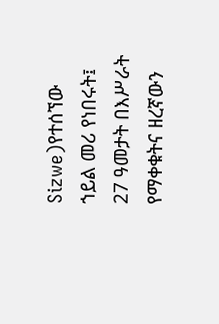Sizwe)የተሰኘው ኀይል መሪ የነበሩት፤ 27 ዓመታት በእሥራት የማቀቁትና ዘረኛውን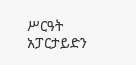ሥርዓት አፓርታይድን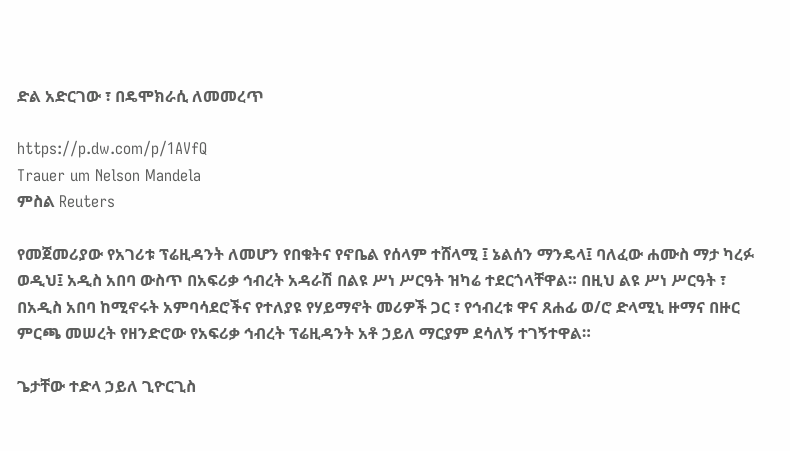ድል አድርገው ፣ በዴሞክራሲ ለመመረጥ

https://p.dw.com/p/1AVfQ
Trauer um Nelson Mandela
ምስል Reuters

የመጀመሪያው የአገሪቱ ፕሬዚዳንት ለመሆን የበቁትና የኖቤል የሰላም ተሸላሚ ፤ ኔልሰን ማንዴላ፤ ባለፈው ሐሙስ ማታ ካረፉ ወዲህ፤ አዲስ አበባ ውስጥ በአፍሪቃ ኅብረት አዳራሽ በልዩ ሥነ ሥርዓት ዝካሬ ተደርጎላቸዋል። በዚህ ልዩ ሥነ ሥርዓት ፣ በአዲስ አበባ ከሚኖሩት አምባሳደሮችና የተለያዩ የሃይማኖት መሪዎች ጋር ፣ የኅብረቱ ዋና ጸሐፊ ወ/ሮ ድላሚኒ ዙማና በዙር ምርጫ መሠረት የዘንድሮው የአፍሪቃ ኅብረት ፕሬዚዳንት አቶ ኃይለ ማርያም ደሳለኝ ተገኝተዋል።

ጌታቸው ተድላ ኃይለ ጊዮርጊስ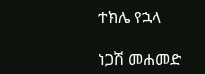ተክሌ የኋላ

ነጋሽ መሐመድ